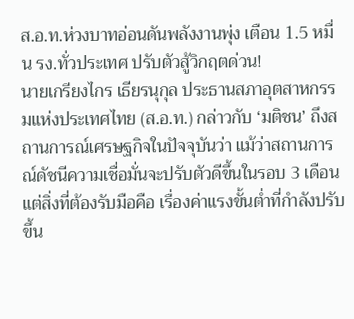ส.อ.ท.ห่วงบาทอ่อนดันพลังงานพุ่ง เตือน 1.5 หมื่น รง.ทั่วประเทศ ปรับตัวสู้วิกฤตด่วน!
นายเกรียงไกร เธียรนุกุล ประธานสภาอุตสาหกรรมแห่งประเทศไทย (ส.อ.ท.) กล่าวกับ ‘มติชน’ ถึงสถานการณ์เศรษฐกิจในปัจจุบันว่า แม้ว่าสถานการณ์ดัชนีความเชื่อมั่นจะปรับตัวดีขึ้นในรอบ 3 เดือน แต่สิ่งที่ต้องรับมือคือ เรื่องค่าแรงขั้นต่ำที่กำลังปรับขึ้น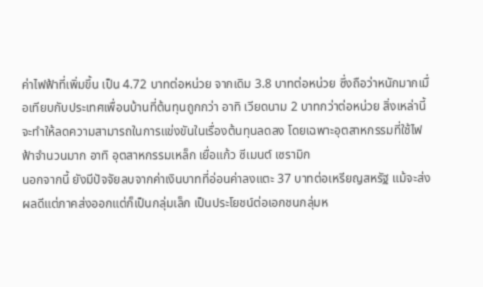ค่าไฟฟ้าที่เพิ่มขึ้น เป็น 4.72 บาทต่อหน่วย จากเดิม 3.8 บาทต่อหน่วย ซึ่งถือว่าหนักมากเมื่อเทียบกับประเทศเพื่อนบ้านที่ต้นทุนถูกกว่า อาทิ เวียดนาม 2 บาทกว่าต่อหน่วย สิ่งเหล่านี้จะทำให้ลดความสามารถในการแข่งขันในเรื่องต้นทุนลดลง โดยเฉพาะอุตสาหกรรมที่ใช้ไฟฟ้าจำนวนมาก อาทิ อุตสาหกรรมเหล็ก เยื่อแก้ว ซีเมนต์ เซรามิก
นอกจากนี้ ยังมีปัจจัยลบจากค่าเงินบาทที่อ่อนค่าลงแตะ 37 บาทต่อเหรียญสหรัฐ แม้จะส่งผลดีแต่ภาคส่งออกแต่ก็เป็นกลุ่มเล็ก เป็นประโยชน์ต่อเอกชนกลุ่มห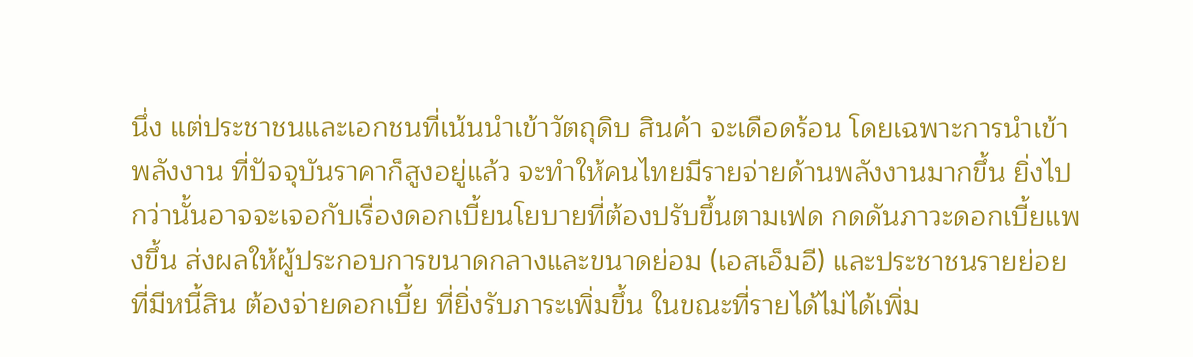นึ่ง แต่ประชาชนและเอกชนที่เน้นนำเข้าวัตถุดิบ สินค้า จะเดือดร้อน โดยเฉพาะการนำเข้าพลังงาน ที่ปัจจุบันราคาก็สูงอยู่แล้ว จะทำให้คนไทยมีรายจ่ายด้านพลังงานมากขึ้น ยิ่งไปกว่านั้นอาจจะเจอกับเรื่องดอกเบี้ยนโยบายที่ต้องปรับขึ้นตามเฟด กดดันภาวะดอกเบี้ยแพงขึ้น ส่งผลให้ผู้ประกอบการขนาดกลางและขนาดย่อม (เอสเอ็มอี) และประชาชนรายย่อยที่มีหนี้สิน ต้องจ่ายดอกเบี้ย ที่ยิ่งรับภาระเพิ่มขึ้น ในขณะที่รายได้ไม่ได้เพิ่ม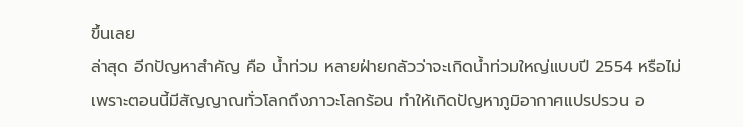ขึ้นเลย
ล่าสุด อีกปัญหาสำคัญ คือ น้ำท่วม หลายฝ่ายกลัวว่าจะเกิดน้ำท่วมใหญ่แบบปี 2554 หรือไม่ เพราะตอนนี้มีสัญญาณทั่วโลกถึงภาวะโลกร้อน ทำให้เกิดปัญหาภูมิอากาศแปรปรวน อ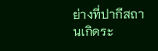ย่างที่ปากีสถานเกิดระ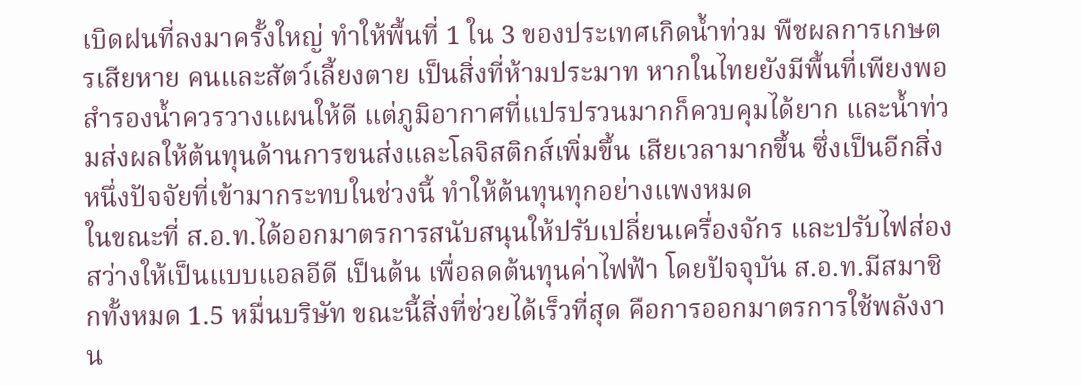เบิดฝนที่ลงมาครั้งใหญ่ ทำให้พื้นที่ 1 ใน 3 ของประเทศเกิดน้ำท่วม พืชผลการเกษตรเสียหาย คนและสัตว์เลี้ยงตาย เป็นสิ่งที่ห้ามประมาท หากในไทยยังมีพื้นที่เพียงพอสำรองน้ำควรวางแผนให้ดี แต่ภูมิอากาศที่แปรปรวนมากก็ควบคุมได้ยาก และน้ำท่วมส่งผลให้ต้นทุนด้านการขนส่งและโลจิสติกส์เพิ่มขึ้น เสียเวลามากขึ้น ซึ่งเป็นอีกสิ่งหนึ่งปัจจัยที่เข้ามากระทบในช่วงนี้ ทำให้ต้นทุนทุกอย่างแพงหมด
ในขณะที่ ส.อ.ท.ได้ออกมาตรการสนับสนุนให้ปรับเปลี่ยนเครื่องจักร และปรับไฟส่องสว่างให้เป็นแบบแอลอีดี เป็นต้น เพื่อลดต้นทุนค่าไฟฟ้า โดยปัจจุบัน ส.อ.ท.มีสมาชิกทั้งหมด 1.5 หมื่นบริษัท ขณะนี้สิ่งที่ช่วยได้เร็วที่สุด คือการออกมาตรการใช้พลังงาน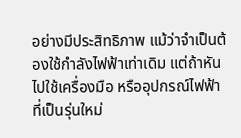อย่างมีประสิทธิภาพ แม้ว่าจำเป็นต้องใช้กำลังไฟฟ้าเท่าเดิม แต่ถ้าหันไปใช้เครื่องมือ หรืออุปกรณ์ไฟฟ้าที่เป็นรุ่นใหม่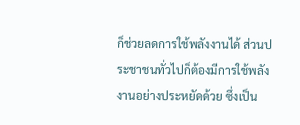ก็ช่วยลดการใช้พลังงานได้ ส่วนประชาชนทั่วไปก็ต้องมีการใช้พลังงานอย่างประหยัดด้วย ซึ่งเป็น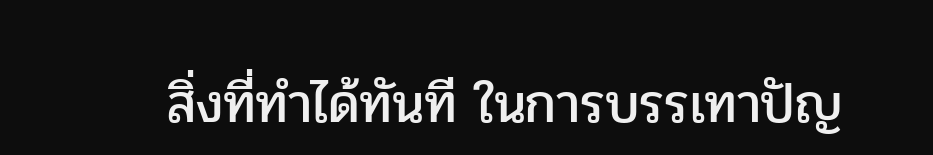สิ่งที่ทำได้ทันที ในการบรรเทาปัญ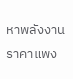หาพลังงานราคาแพง